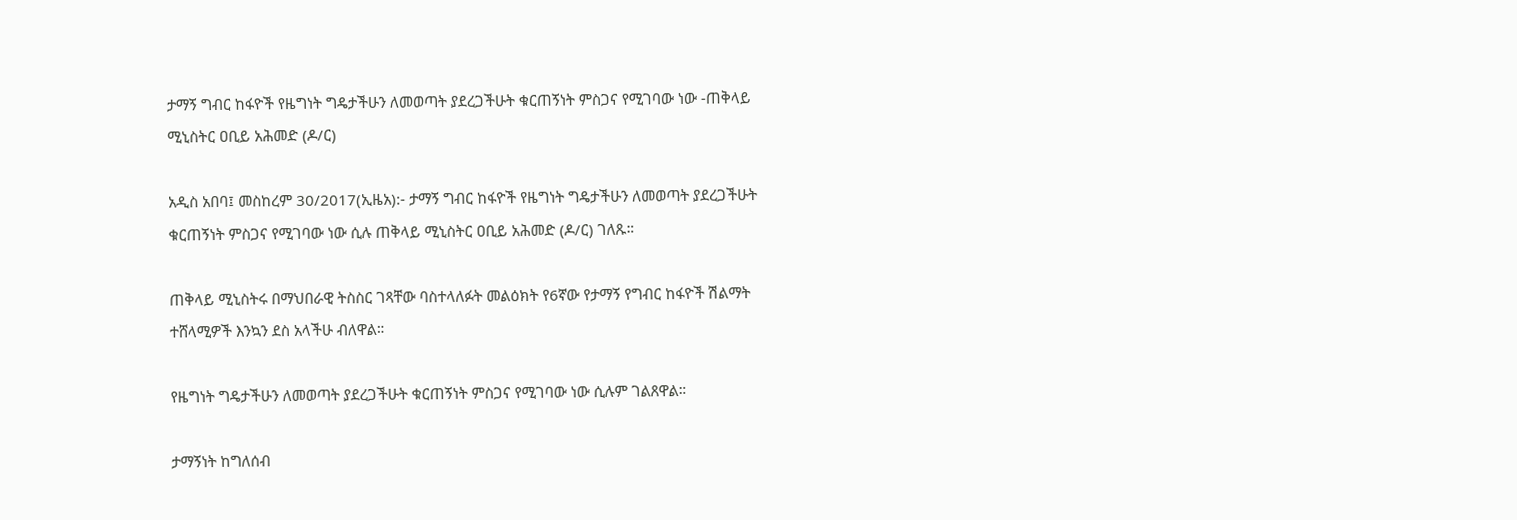ታማኝ ግብር ከፋዮች የዜግነት ግዴታችሁን ለመወጣት ያደረጋችሁት ቁርጠኝነት ምስጋና የሚገባው ነው -ጠቅላይ ሚኒስትር ዐቢይ አሕመድ (ዶ/ር)

አዲስ አበባ፤ መስከረም 30/2017(ኢዜአ):- ታማኝ ግብር ከፋዮች የዜግነት ግዴታችሁን ለመወጣት ያደረጋችሁት ቁርጠኝነት ምስጋና የሚገባው ነው ሲሉ ጠቅላይ ሚኒስትር ዐቢይ አሕመድ (ዶ/ር) ገለጹ።

ጠቅላይ ሚኒስትሩ በማህበራዊ ትስስር ገጻቸው ባስተላለፉት መልዕክት የ6ኛው የታማኝ የግብር ከፋዮች ሽልማት ተሸላሚዎች እንኳን ደስ አላችሁ ብለዋል።

የዜግነት ግዴታችሁን ለመወጣት ያደረጋችሁት ቁርጠኝነት ምስጋና የሚገባው ነው ሲሉም ገልጸዋል።

ታማኝነት ከግለሰብ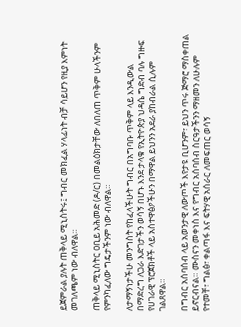ይጀምራል ያሉት ጠቅላይ ሚኒስትሩ፤ ግብር መክፈል ሃላፊነት ብቻ ሳይሆን የዚያ እምነት መገለጫም ነው ብለዋል።

ጠቅላይ ሚኒስትር ዐቢይ አሕመድ (ዶ/ር) በመልዕክታቸው ለበለጠ ጥቅም ሁላችንም የምንካፈለው ግዴታችንም ነው ብለዋል።

ለታማኝነታችሁ መንግስት የከፈላችሁት ግብር በአግባቡ ጥቅም ላይ እንዲውል በማድረግ ለጋራ እድገታችን ወሳኝ በሆኑ እንደ ታላቁ የኢትዮጵያ ህዳሴ ግድብ ባሉ ግዙፍ የሀገራዊ ፕሮጀክቶች ላይ አስተዋፅዖችሁን በማዋል ይህንን አደራ ያከብራል ሲሉም ገልጸዋል።

በግብር አሰባሰብ ላይ አወንታዊ ለውጦች እየታዩ ቢሆንም፣ ይህን ጥሩ ጅማሮ ማስቀጠል ይኖርብናል። ሙስናን መቀነስ እና የግብር አሰባሰብ ስርዓታችንን ማዘመን ለሁሉም የተመቸ፣ ግልፅ፣ ቀልጣፋ እና ፍትሃዊ አሰራር ለመፍጠር ወሳኝ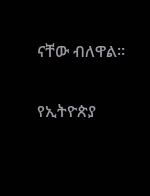ናቸው ብለዋል።

የኢትዮጵያ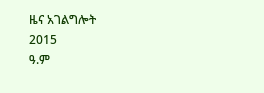ዜና አገልግሎት
2015
ዓ.ም